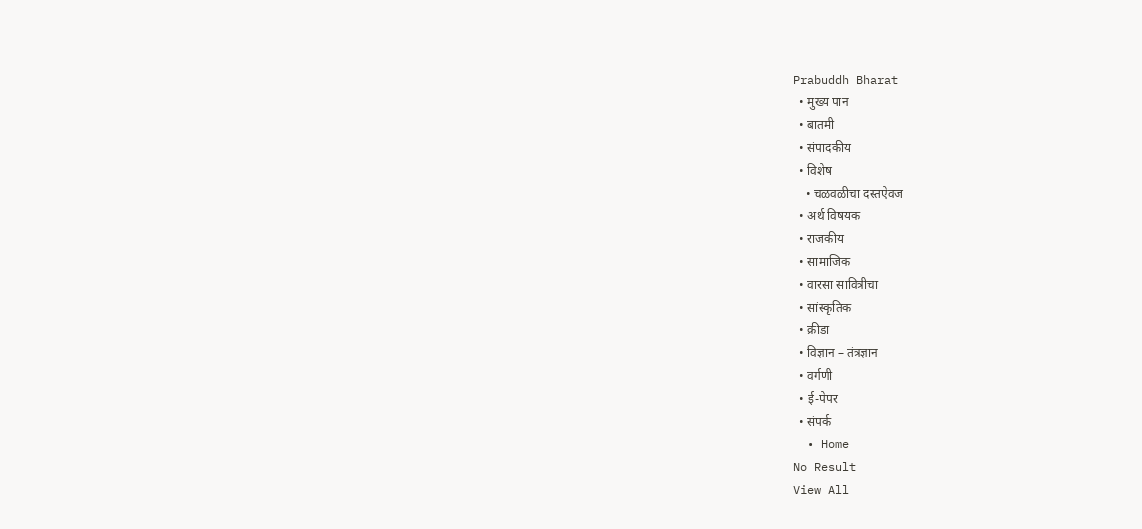Prabuddh Bharat
  • मुख्य पान
  • बातमी
  • संपादकीय
  • विशेष
    • चळवळीचा दस्तऐवज
  • अर्थ विषयक
  • राजकीय
  • सामाजिक
  • वारसा सावित्रीचा
  • सांस्कृतिक
  • क्रीडा
  • विज्ञान – तंत्रज्ञान
  • वर्गणी
  • ई-पेपर
  • संपर्क
  • Home
No Result
View All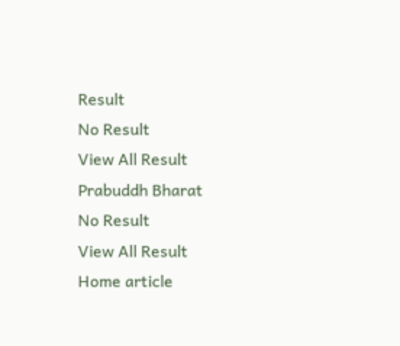Result
No Result
View All Result
Prabuddh Bharat
No Result
View All Result
Home article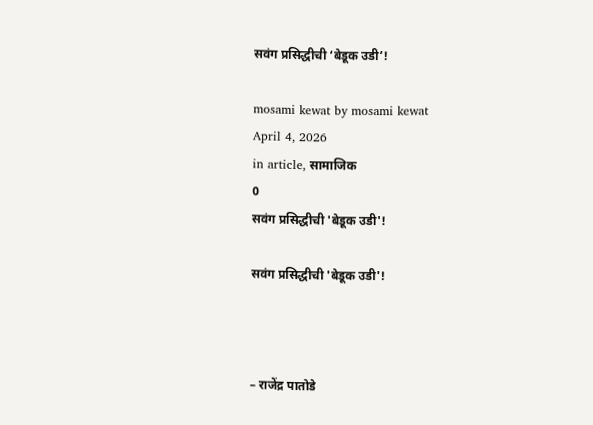सवंग प्रसिद्धीची ‘बेडूक उडी’!

mosami kewat by mosami kewat
April 4, 2026
in article, सामाजिक
0
सवंग प्रसिद्धीची 'बेडूक उडी'!

सवंग प्रसिद्धीची 'बेडूक उडी'!



– राजेंद्र पातोडे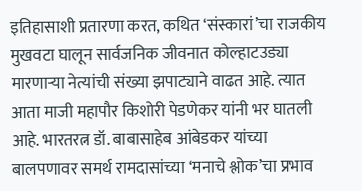इतिहासाशी प्रतारणा करत, कथित ‘संस्कारां’चा राजकीय मुखवटा घालून सार्वजनिक जीवनात कोल्हाटउड्या मारणाऱ्या नेत्यांची संख्या झपाट्याने वाढत आहे. त्यात आता माजी महापौर किशोरी पेडणेकर यांनी भर घातली आहे. भारतरत्न डॉ. बाबासाहेब आंबेडकर यांच्या बालपणावर समर्थ रामदासांच्या ‘मनाचे श्लोक’चा प्रभाव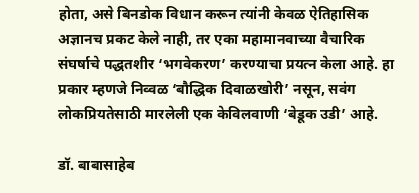होता, असे बिनडोक विधान करून त्यांनी केवळ ऐतिहासिक अज्ञानच प्रकट केले नाही, तर एका महामानवाच्या वैचारिक संघर्षाचे पद्धतशीर ‘भगवेकरण’ करण्याचा प्रयत्न केला आहे. हा प्रकार म्हणजे निव्वळ ‘बौद्धिक दिवाळखोरी’ नसून, सवंग लोकप्रियतेसाठी मारलेली एक केविलवाणी ‘बेडूक उडी’ आहे.

डॉ. बाबासाहेब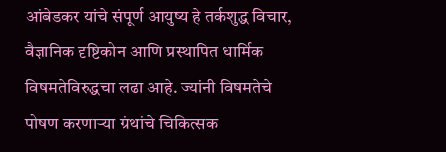आंबेडकर यांचे संपूर्ण आयुष्य हे तर्कशुद्ध विचार, वैज्ञानिक दृष्टिकोन आणि प्रस्थापित धार्मिक विषमतेविरुद्धचा लढा आहे. ज्यांनी विषमतेचे पोषण करणाऱ्या ग्रंथांचे चिकित्सक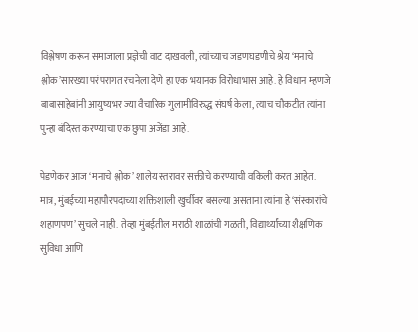विश्लेषण करून समाजाला प्रज्ञेची वाट दाखवली, त्यांच्याच जडणघडणीचे श्रेय ‘मनाचे श्लोक’सारख्या परंपरागत रचनेला देणे हा एक भयानक विरोधाभास आहे. हे विधान म्हणजे बाबासाहेबांनी आयुष्यभर ज्या वैचारिक गुलामीविरुद्ध संघर्ष केला, त्याच चौकटीत त्यांना पुन्हा बंदिस्त करण्याचा एक छुपा अजेंडा आहे.

पेडणेकर आज ‘मनाचे श्लोक’ शालेय स्तरावर सक्तीचे करण्याची वकिली करत आहेत. मात्र, मुंबईच्या महापौरपदाच्या शक्तिशाली खुर्चीवर बसल्या असताना त्यांना हे ‘संस्कारांचे शहाणपण’ सुचले नाही. तेव्हा मुंबईतील मराठी शाळांची गळती, विद्यार्थ्यांच्या शैक्षणिक सुविधा आणि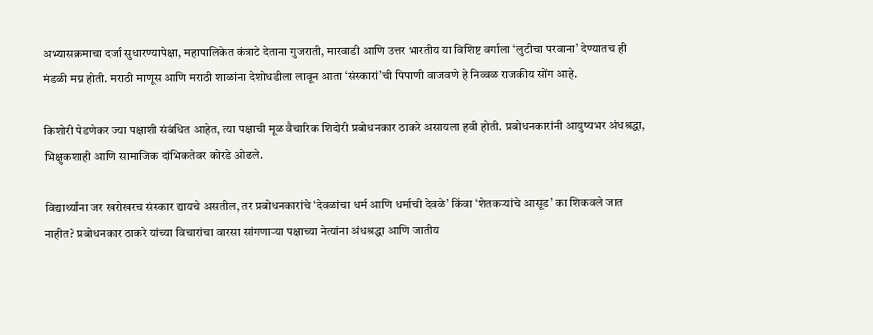अभ्यासक्रमाचा दर्जा सुधारण्यापेक्षा, महापालिकेत कंत्राटे देताना गुजराती, मारवाडी आणि उत्तर भारतीय या विशिष्ट वर्गाला ‘लुटीचा परवाना’ देण्यातच ही मंडळी मग्न होती. मराठी माणूस आणि मराठी शाळांना देशोधडीला लावून आता ‘संस्कारां’ची पिपाणी वाजवणे हे निव्वळ राजकीय सोंग आहे.

किशोरी पेडणेकर ज्या पक्षाशी संबंधित आहेत, त्या पक्षाची मूळ वैचारिक शिदोरी प्रबोधनकार ठाकरे असायला हवी होती. प्रबोधनकारांनी आयुष्यभर अंधश्रद्धा, भिक्षुकशाही आणि सामाजिक दांभिकतेवर कोरडे ओढले.

विद्यार्थ्यांना जर खरोखरच संस्कार द्यायचे असतील, तर प्रबोधनकारांचे ‘देवळांचा धर्म आणि धर्माची देवळे’ किंवा ‘शेतकऱ्यांचे आसूड’ का शिकवले जात नाहीत? प्रबोधनकार ठाकरे यांच्या विचारांचा वारसा सांगणाऱ्या पक्षाच्या नेत्यांना अंधश्रद्धा आणि जातीय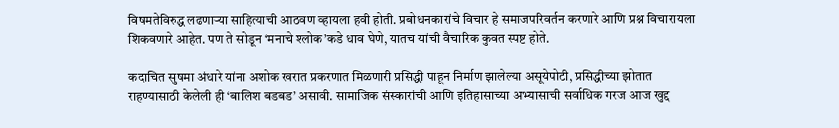विषमतेविरुद्ध लढणाऱ्या साहित्याची आठवण व्हायला हवी होती. प्रबोधनकारांचे विचार हे समाजपरिवर्तन करणारे आणि प्रश्न विचारायला शिकवणारे आहेत. पण ते सोडून ‘मनाचे श्लोक’कडे धाव घेणे, यातच यांची वैचारिक कुवत स्पष्ट होते.

कदाचित सुषमा अंधारे यांना अशोक खरात प्रकरणात मिळणारी प्रसिद्धी पाहून निर्माण झालेल्या असूयेपोटी, प्रसिद्धीच्या झोतात राहण्यासाठी केलेली ही ‘बालिश बडबड’ असावी. सामाजिक संस्कारांची आणि इतिहासाच्या अभ्यासाची सर्वाधिक गरज आज खुद्द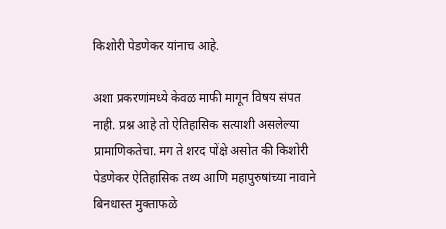किशोरी पेडणेकर यांनाच आहे.

अशा प्रकरणांमध्ये केवळ माफी मागून विषय संपत नाही. प्रश्न आहे तो ऐतिहासिक सत्याशी असलेल्या प्रामाणिकतेचा. मग ते शरद पोंक्षे असोत की किशोरी पेडणेकर ऐतिहासिक तथ्य आणि महापुरुषांच्या नावाने बिनधास्त मुक्ताफळे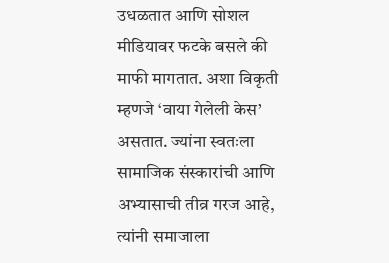उधळतात आणि सोशल मीडियावर फटके बसले की माफी मागतात. अशा विकृती म्हणजे ‘वाया गेलेली केस’ असतात. ज्यांना स्वतःला सामाजिक संस्कारांची आणि अभ्यासाची तीव्र गरज आहे, त्यांनी समाजाला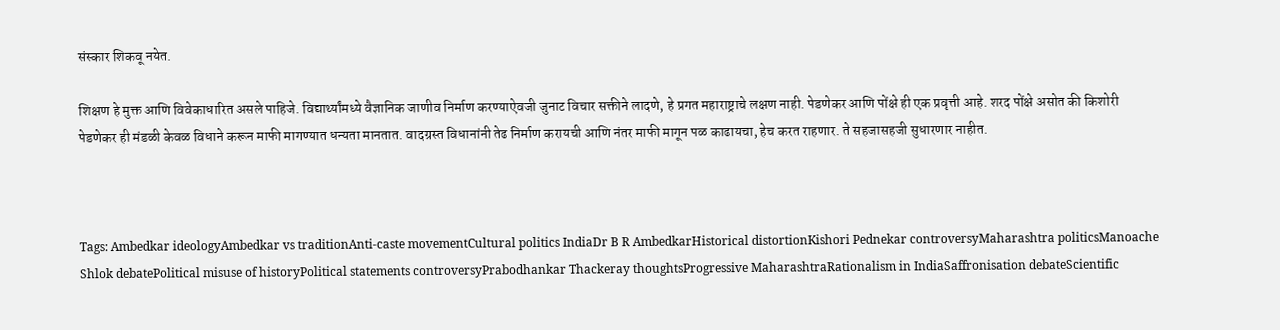संस्कार शिकवू नयेत.

शिक्षण हे मुक्त आणि विवेकाधारित असले पाहिजे. विद्यार्थ्यांमध्ये वैज्ञानिक जाणीव निर्माण करण्याऐवजी जुनाट विचार सक्तीने लादणे, हे प्रगत महाराष्ट्राचे लक्षण नाही. पेडणेकर आणि पोंक्षे ही एक प्रवृत्ती आहे. शरद पोंक्षे असोत की किशोरी पेडणेकर ही मंडळी केवळ विधाने करून माफी मागण्यात धन्यता मानतात. वादग्रस्त विधानांनी तेढ निर्माण करायची आणि नंतर माफी मागून पळ काढायचा, हेच करत राहणार. ते सहजासहजी सुधारणार नाहीत.



Tags: Ambedkar ideologyAmbedkar vs traditionAnti-caste movementCultural politics IndiaDr B R AmbedkarHistorical distortionKishori Pednekar controversyMaharashtra politicsManoache Shlok debatePolitical misuse of historyPolitical statements controversyPrabodhankar Thackeray thoughtsProgressive MaharashtraRationalism in IndiaSaffronisation debateScientific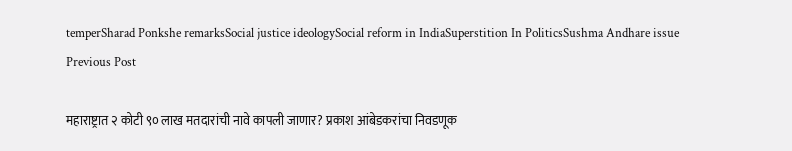temperSharad Ponkshe remarksSocial justice ideologySocial reform in IndiaSuperstition In PoliticsSushma Andhare issue
Previous Post

महाराष्ट्रात २ कोटी ९० लाख मतदारांची नावे कापली जाणार? प्रकाश आंबेडकरांचा निवडणूक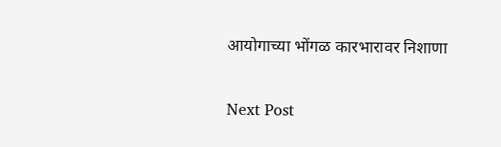आयोगाच्या भोंगळ कारभारावर निशाणा

Next Post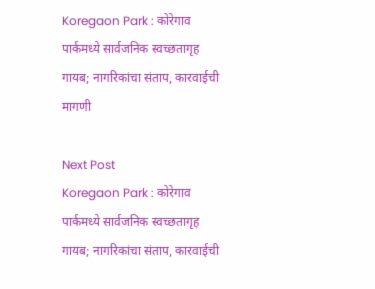Koregaon Park : कोरेगाव पार्कमध्ये सार्वजनिक स्वच्छतागृह गायब; नागरिकांचा संताप, कारवाईची मागणी

Next Post
Koregaon Park : कोरेगाव पार्कमध्ये सार्वजनिक स्वच्छतागृह गायब; नागरिकांचा संताप, कारवाईची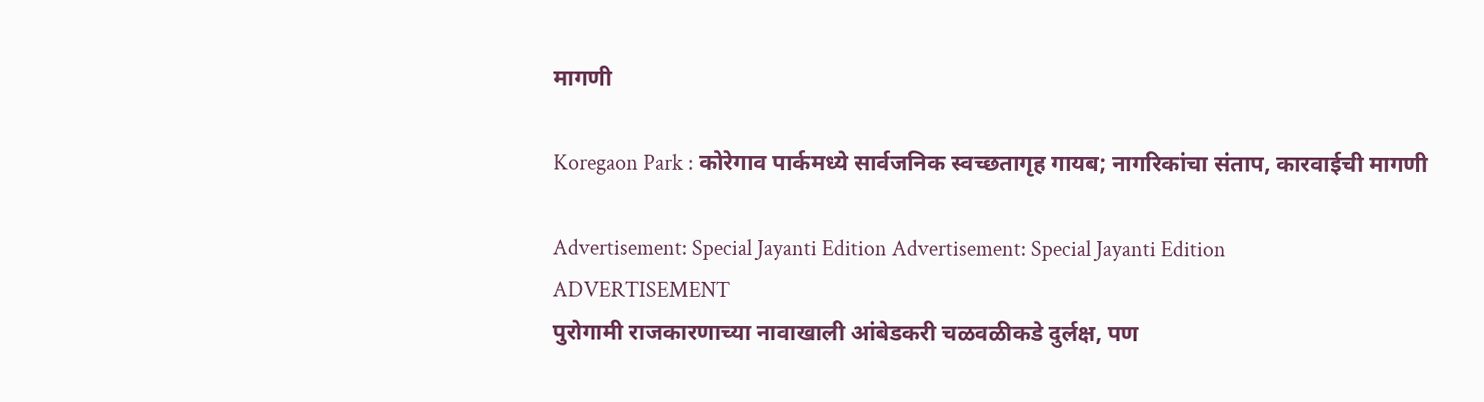मागणी

Koregaon Park : कोरेगाव पार्कमध्ये सार्वजनिक स्वच्छतागृह गायब; नागरिकांचा संताप, कारवाईची मागणी

Advertisement: Special Jayanti Edition Advertisement: Special Jayanti Edition
ADVERTISEMENT
पुरोगामी राजकारणाच्या नावाखाली आंबेडकरी चळवळीकडे दुर्लक्ष, पण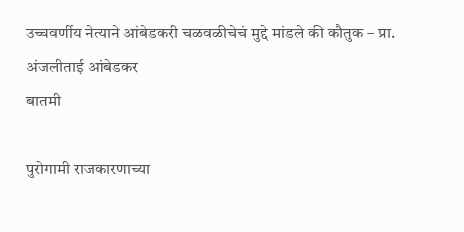उच्चवर्णीय नेत्याने आंबेडकरी चळवळीचेचं मुद्दे मांडले की कौतुक – प्रा. अंजलीताई आंबेडकर
बातमी

पुरोगामी राजकारणाच्या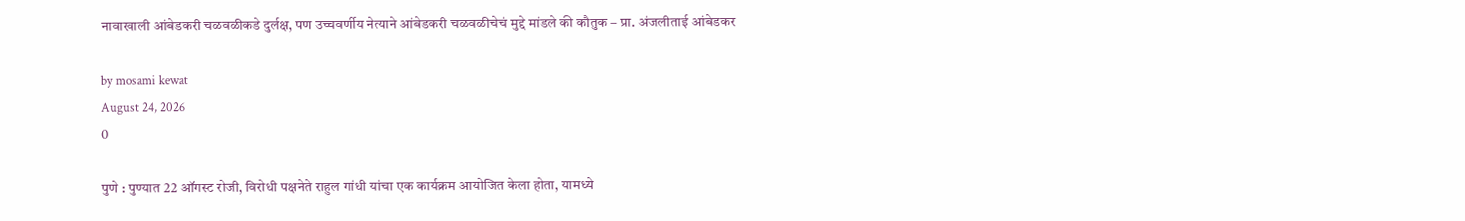नावाखाली आंबेडकरी चळवळीकडे दुर्लक्ष, पण उच्चवर्णीय नेत्याने आंबेडकरी चळवळीचेचं मुद्दे मांडले की कौतुक – प्रा. अंजलीताई आंबेडकर

by mosami kewat
August 24, 2026
0

पुणे : पुण्यात 22 ऑगस्ट रोजी, विरोधी पक्षनेते राहुल गांधी यांचा एक कार्यक्रम आयोजित केला होता, यामध्ये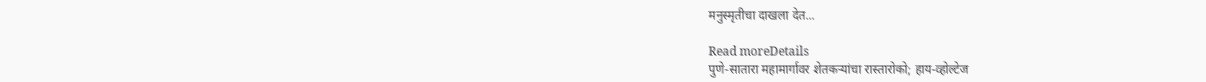मनुस्मृतीचा दाखला देत...

Read moreDetails
पुणे-सातारा महामार्गावर शेतकऱ्यांचा रास्तारोको; हाय-व्होल्टेज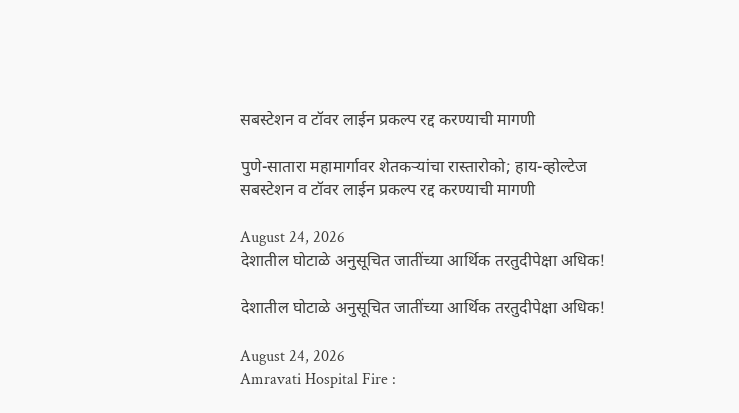सबस्टेशन व टॉवर लाईन प्रकल्प रद्द करण्याची मागणी

पुणे-सातारा महामार्गावर शेतकऱ्यांचा रास्तारोको; हाय-व्होल्टेज सबस्टेशन व टॉवर लाईन प्रकल्प रद्द करण्याची मागणी

August 24, 2026
देशातील घोटाळे अनुसूचित जातींच्या आर्थिक तरतुदीपेक्षा अधिक!

देशातील घोटाळे अनुसूचित जातींच्या आर्थिक तरतुदीपेक्षा अधिक!

August 24, 2026
Amravati Hospital Fire :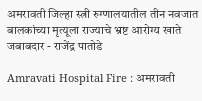अमरावती जिल्हा स्त्री रुग्णालयातील तीन नवजात बालकांच्या मृत्यूला राज्याचे भ्रष्ट आरोग्य खाते जबाबदार - राजेंद्र पातोडे

Amravati Hospital Fire : अमरावती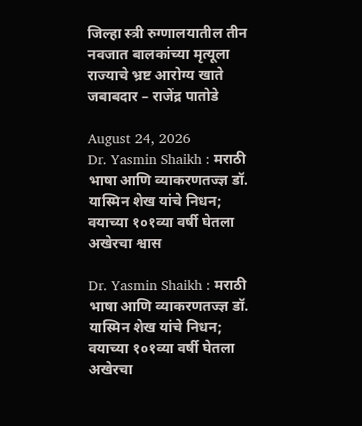जिल्हा स्त्री रुग्णालयातील तीन नवजात बालकांच्या मृत्यूला राज्याचे भ्रष्ट आरोग्य खाते जबाबदार – राजेंद्र पातोडे

August 24, 2026
Dr. Yasmin Shaikh : मराठी भाषा आणि व्याकरणतज्ज्ञ डॉ. यास्मिन शेख यांचे निधन; वयाच्या १०१व्या वर्षी घेतला अखेरचा श्वास

Dr. Yasmin Shaikh : मराठी भाषा आणि व्याकरणतज्ज्ञ डॉ. यास्मिन शेख यांचे निधन; वयाच्या १०१व्या वर्षी घेतला अखेरचा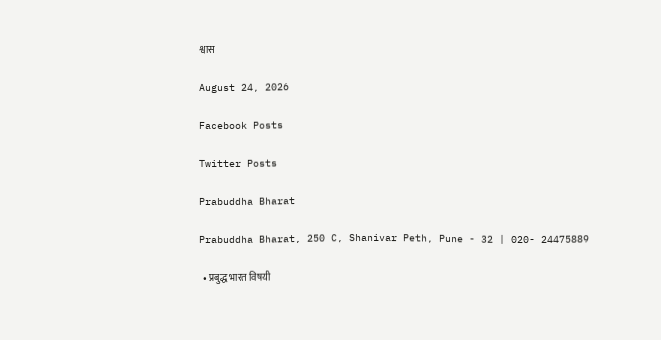श्वास

August 24, 2026

Facebook Posts

Twitter Posts

Prabuddha Bharat

Prabuddha Bharat, 250 C, Shanivar Peth, Pune - 32 | 020- 24475889

  • प्रबुद्ध भारत विषयी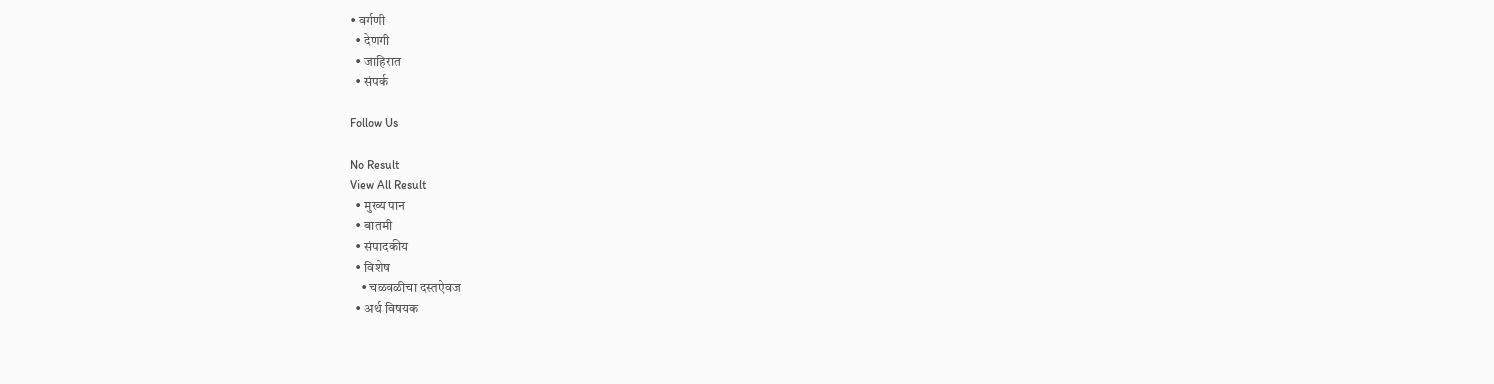• वर्गणी
  • देणगी
  • जाहिरात
  • संपर्क

Follow Us

No Result
View All Result
  • मुख्य पान
  • बातमी
  • संपादकीय
  • विशेष
    • चळवळीचा दस्तऐवज
  • अर्थ विषयक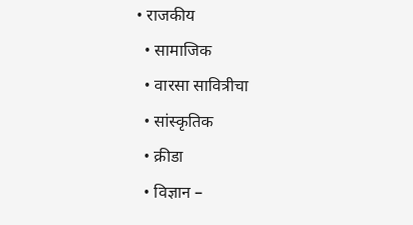• राजकीय
  • सामाजिक
  • वारसा सावित्रीचा
  • सांस्कृतिक
  • क्रीडा
  • विज्ञान –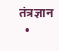तंत्रज्ञान
  •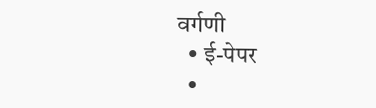वर्गणी
  • ई-पेपर
  •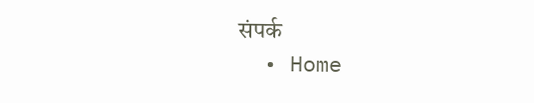संपर्क
  • Home